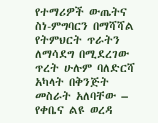የተማሪዎች ውጤትና ስነ-ምግባርን በማሻሻል የትምህርት ጥራትን ለማሳደግ በሚደረገው ጥረት ሁሉም ባለድርሻ አካላት በቅንጅት መስራት አለባቸው – የቀቤና ልዩ ወረዳ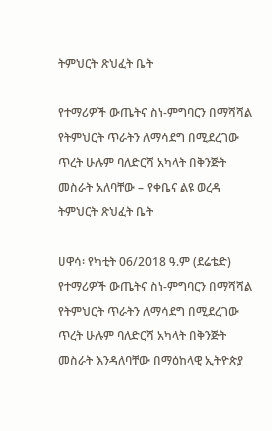ትምህርት ጽህፈት ቤት

የተማሪዎች ውጤትና ስነ-ምግባርን በማሻሻል የትምህርት ጥራትን ለማሳደግ በሚደረገው ጥረት ሁሉም ባለድርሻ አካላት በቅንጅት መስራት አለባቸው – የቀቤና ልዩ ወረዳ ትምህርት ጽህፈት ቤት

ሀዋሳ፡ የካቲት 06/2018 ዓ.ም (ደሬቴድ) የተማሪዎች ውጤትና ስነ-ምግባርን በማሻሻል የትምህርት ጥራትን ለማሳደግ በሚደረገው ጥረት ሁሉም ባለድርሻ አካላት በቅንጅት መስራት እንዳለባቸው በማዕከላዊ ኢትዮጵያ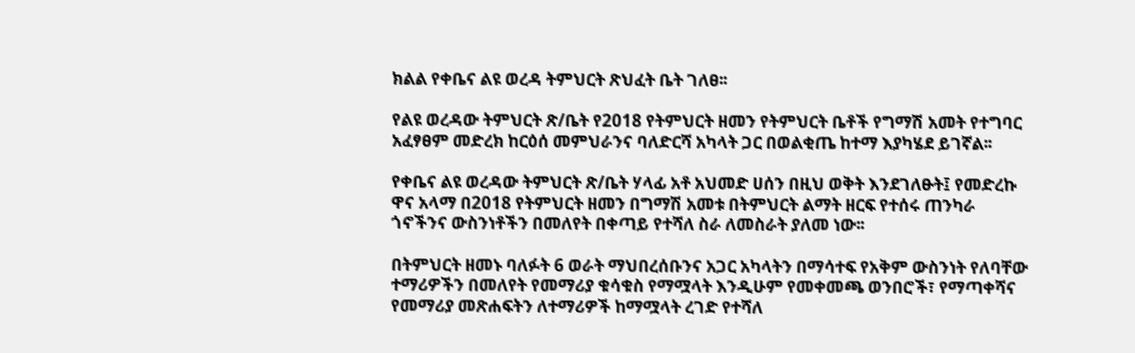ክልል የቀቤና ልዩ ወረዳ ትምህርት ጽህፈት ቤት ገለፀ፡፡

የልዩ ወረዳው ትምህርት ጽ/ቤት የ2018 የትምህርት ዘመን የትምህርት ቤቶች የግማሽ አመት የተግባር አፈፃፀም መድረክ ከርዕሰ መምህራንና ባለድርሻ አካላት ጋር በወልቂጤ ከተማ እያካሄደ ይገኛል፡፡

የቀቤና ልዩ ወረዳው ትምህርት ጽ/ቤት ሃላፊ አቶ አህመድ ሀሰን በዚህ ወቅት እንደገለፁት፤ የመድረኩ ዋና አላማ በ2018 የትምህርት ዘመን በግማሽ አመቱ በትምህርት ልማት ዘርፍ የተሰሩ ጠንካራ ጎኖችንና ውስንነቶችን በመለየት በቀጣይ የተሻለ ስራ ለመስራት ያለመ ነው፡፡

በትምህርት ዘመኑ ባለፉት 6 ወራት ማህበረሰቡንና አጋር አካላትን በማሳተፍ የአቅም ውስንነት የለባቸው ተማሪዎችን በመለየት የመማሪያ ቁሳቁስ የማሟላት እንዲሁም የመቀመጫ ወንበሮች፣ የማጣቀሻና የመማሪያ መጽሐፍትን ለተማሪዎች ከማሟላት ረገድ የተሻለ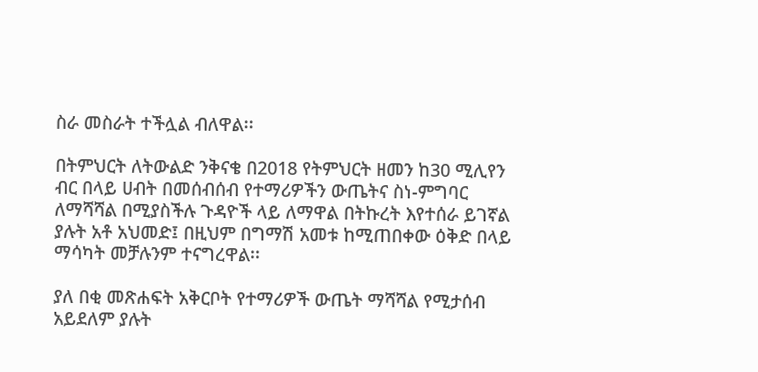ስራ መስራት ተችሏል ብለዋል፡፡

በትምህርት ለትውልድ ንቅናቄ በ2018 የትምህርት ዘመን ከ30 ሚሊየን ብር በላይ ሀብት በመሰብሰብ የተማሪዎችን ውጤትና ስነ-ምግባር ለማሻሻል በሚያስችሉ ጉዳዮች ላይ ለማዋል በትኩረት እየተሰራ ይገኛል ያሉት አቶ አህመድ፤ በዚህም በግማሽ አመቱ ከሚጠበቀው ዕቅድ በላይ ማሳካት መቻሉንም ተናግረዋል፡፡

ያለ በቂ መጽሐፍት አቅርቦት የተማሪዎች ውጤት ማሻሻል የሚታሰብ አይደለም ያሉት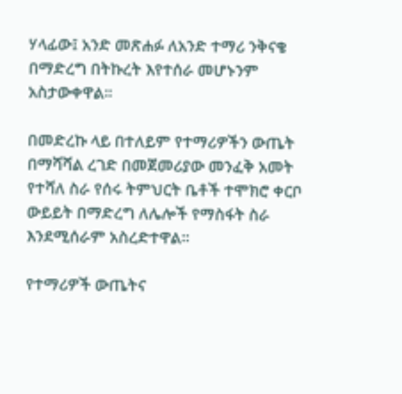ሃላፊው፤ አንድ መጽሐፉ ለአንድ ተማሪ ንቅናቄ በማድረግ በትኩረት እየተሰራ መሆኑንም አስታውቀዋል፡፡

በመድረኩ ላይ በተለይም የተማሪዎችን ውጤት በማሻሻል ረገድ በመጀመሪያው መንፈቅ አመት የተሻለ ስራ የሰሩ ትምህርት ቤቶች ተሞክሮ ቀርቦ ውይይት በማድረግ ለሌሎች የማስፋት ስራ እንደሚሰራም አስረድተዋል፡፡

የተማሪዎች ውጤትና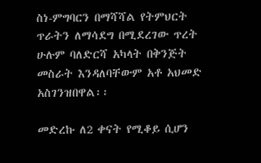ስነ-ምግባርን በማሻሻል የትምህርት ጥራትን ለማሳደግ በሚደረገው ጥረት ሁሉም ባለድርሻ አካላት በቅንጅት መስራት እንዳለባቸውም አቶ አህመድ አስገንዝበዋል፡፡

መድረኩ ለ2 ቀናት የሚቆይ ሲሆን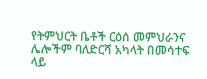የትምህርት ቤቶች ርዕሰ መምህራንና ሌሎችም ባለድርሻ አካላት በመሳተፍ ላይ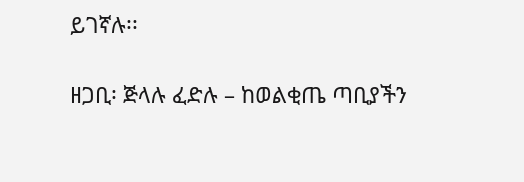ይገኛሉ፡፡

ዘጋቢ፡ ጅላሉ ፈድሉ – ከወልቂጤ ጣቢያችን